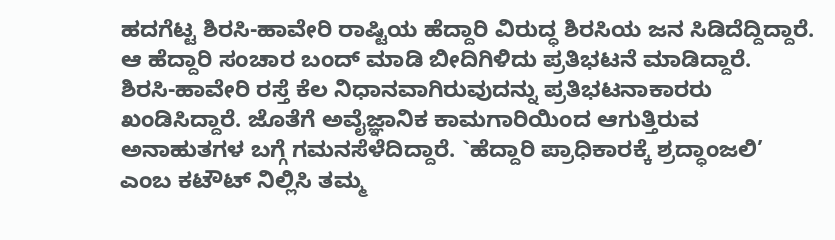ಹದಗೆಟ್ಟ ಶಿರಸಿ-ಹಾವೇರಿ ರಾಷ್ಟಿಯ ಹೆದ್ದಾರಿ ವಿರುದ್ಧ ಶಿರಸಿಯ ಜನ ಸಿಡಿದೆದ್ದಿದ್ದಾರೆ. ಆ ಹೆದ್ದಾರಿ ಸಂಚಾರ ಬಂದ್ ಮಾಡಿ ಬೀದಿಗಿಳಿದು ಪ್ರತಿಭಟನೆ ಮಾಡಿದ್ದಾರೆ.
ಶಿರಸಿ-ಹಾವೇರಿ ರಸ್ತೆ ಕೆಲ ನಿಧಾನವಾಗಿರುವುದನ್ನು ಪ್ರತಿಭಟನಾಕಾರರು ಖಂಡಿಸಿದ್ದಾರೆ. ಜೊತೆಗೆ ಅವೈಜ್ಞಾನಿಕ ಕಾಮಗಾರಿಯಿಂದ ಆಗುತ್ತಿರುವ ಅನಾಹುತಗಳ ಬಗ್ಗೆ ಗಮನಸೆಳೆದಿದ್ದಾರೆ. `ಹೆದ್ದಾರಿ ಪ್ರಾಧಿಕಾರಕ್ಕೆ ಶ್ರದ್ಧಾಂಜಲಿ’ ಎಂಬ ಕಟೌಟ್ ನಿಲ್ಲಿಸಿ ತಮ್ಮ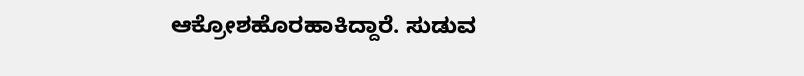ಆಕ್ರೋಶಹೊರಹಾಕಿದ್ದಾರೆ. ಸುಡುವ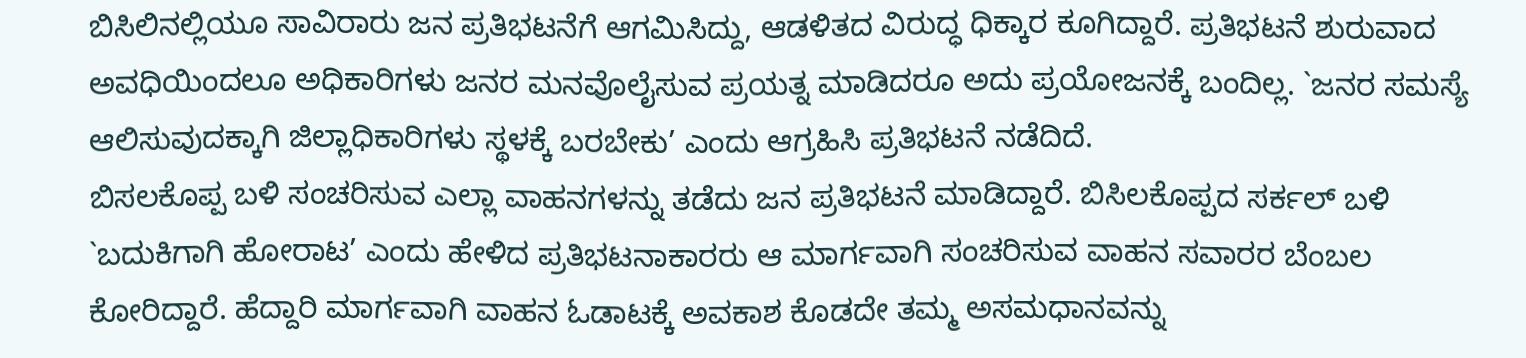ಬಿಸಿಲಿನಲ್ಲಿಯೂ ಸಾವಿರಾರು ಜನ ಪ್ರತಿಭಟನೆಗೆ ಆಗಮಿಸಿದ್ದು, ಆಡಳಿತದ ವಿರುದ್ಧ ಧಿಕ್ಕಾರ ಕೂಗಿದ್ದಾರೆ. ಪ್ರತಿಭಟನೆ ಶುರುವಾದ ಅವಧಿಯಿಂದಲೂ ಅಧಿಕಾರಿಗಳು ಜನರ ಮನವೊಲೈಸುವ ಪ್ರಯತ್ನ ಮಾಡಿದರೂ ಅದು ಪ್ರಯೋಜನಕ್ಕೆ ಬಂದಿಲ್ಲ. `ಜನರ ಸಮಸ್ಯೆ ಆಲಿಸುವುದಕ್ಕಾಗಿ ಜಿಲ್ಲಾಧಿಕಾರಿಗಳು ಸ್ಥಳಕ್ಕೆ ಬರಬೇಕು’ ಎಂದು ಆಗ್ರಹಿಸಿ ಪ್ರತಿಭಟನೆ ನಡೆದಿದೆ.
ಬಿಸಲಕೊಪ್ಪ ಬಳಿ ಸಂಚರಿಸುವ ಎಲ್ಲಾ ವಾಹನಗಳನ್ನು ತಡೆದು ಜನ ಪ್ರತಿಭಟನೆ ಮಾಡಿದ್ದಾರೆ. ಬಿಸಿಲಕೊಪ್ಪದ ಸರ್ಕಲ್ ಬಳಿ `ಬದುಕಿಗಾಗಿ ಹೋರಾಟ’ ಎಂದು ಹೇಳಿದ ಪ್ರತಿಭಟನಾಕಾರರು ಆ ಮಾರ್ಗವಾಗಿ ಸಂಚರಿಸುವ ವಾಹನ ಸವಾರರ ಬೆಂಬಲ ಕೋರಿದ್ದಾರೆ. ಹೆದ್ದಾರಿ ಮಾರ್ಗವಾಗಿ ವಾಹನ ಓಡಾಟಕ್ಕೆ ಅವಕಾಶ ಕೊಡದೇ ತಮ್ಮ ಅಸಮಧಾನವನ್ನು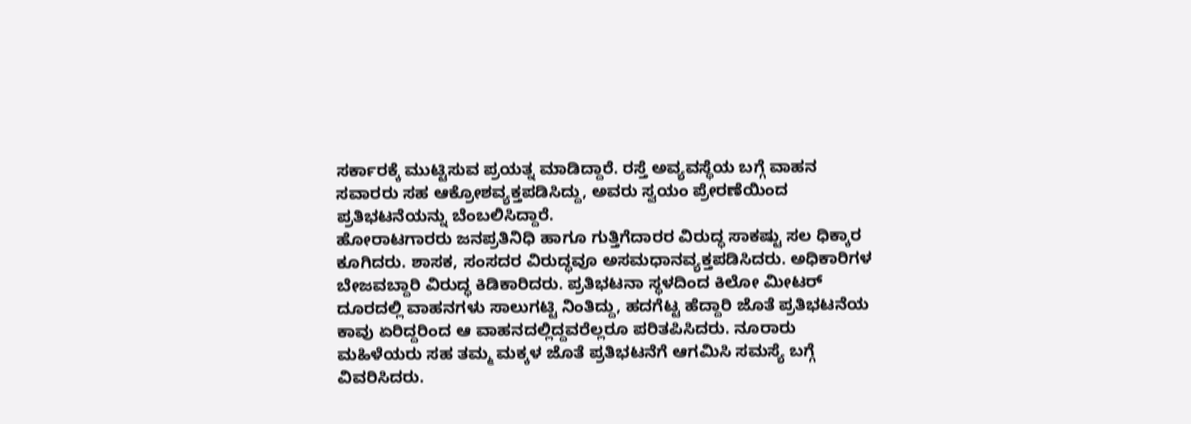ಸರ್ಕಾರಕ್ಕೆ ಮುಟ್ಟಿಸುವ ಪ್ರಯತ್ನ ಮಾಡಿದ್ದಾರೆ. ರಸ್ತೆ ಅವ್ಯವಸ್ಥೆಯ ಬಗ್ಗೆ ವಾಹನ ಸವಾರರು ಸಹ ಆಕ್ರೋಶವ್ಯಕ್ತಪಡಿಸಿದ್ದು, ಅವರು ಸ್ವಯಂ ಪ್ರೇರಣೆಯಿಂದ ಪ್ರತಿಭಟನೆಯನ್ನು ಬೆಂಬಲಿಸಿದ್ದಾರೆ.
ಹೋರಾಟಗಾರರು ಜನಪ್ರತಿನಿಧಿ ಹಾಗೂ ಗುತ್ತಿಗೆದಾರರ ವಿರುದ್ಧ ಸಾಕಷ್ಟು ಸಲ ಧಿಕ್ಕಾರ ಕೂಗಿದರು. ಶಾಸಕ, ಸಂಸದರ ವಿರುದ್ಧವೂ ಅಸಮಧಾನವ್ಯಕ್ತಪಡಿಸಿದರು. ಅಧಿಕಾರಿಗಳ ಬೇಜವಬ್ದಾರಿ ವಿರುದ್ಧ ಕಿಡಿಕಾರಿದರು. ಪ್ರತಿಭಟನಾ ಸ್ಥಳದಿಂದ ಕಿಲೋ ಮೀಟರ್ ದೂರದಲ್ಲಿ ವಾಹನಗಳು ಸಾಲುಗಟ್ಟಿ ನಿಂತಿದ್ದು, ಹದಗೆಟ್ಟ ಹೆದ್ದಾರಿ ಜೊತೆ ಪ್ರತಿಭಟನೆಯ ಕಾವು ಏರಿದ್ದರಿಂದ ಆ ವಾಹನದಲ್ಲಿದ್ದವರೆಲ್ಲರೂ ಪರಿತಪಿಸಿದರು. ನೂರಾರು ಮಹಿಳೆಯರು ಸಹ ತಮ್ಮ ಮಕ್ಕಳ ಜೊತೆ ಪ್ರತಿಭಟನೆಗೆ ಆಗಮಿಸಿ ಸಮಸ್ಯೆ ಬಗ್ಗೆ ವಿವರಿಸಿದರು.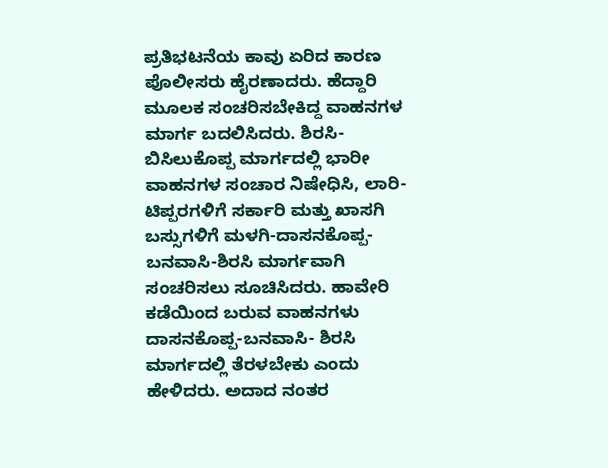ಪ್ರತಿಭಟನೆಯ ಕಾವು ಏರಿದ ಕಾರಣ ಪೊಲೀಸರು ಹೈರಣಾದರು. ಹೆದ್ದಾರಿ ಮೂಲಕ ಸಂಚರಿಸಬೇಕಿದ್ದ ವಾಹನಗಳ ಮಾರ್ಗ ಬದಲಿಸಿದರು. ಶಿರಸಿ-ಬಿಸಿಲುಕೊಪ್ಪ ಮಾರ್ಗದಲ್ಲಿ ಭಾರೀ ವಾಹನಗಳ ಸಂಚಾರ ನಿಷೇಧಿಸಿ, ಲಾರಿ-ಟಿಪ್ಪರಗಳಿಗೆ ಸರ್ಕಾರಿ ಮತ್ತು ಖಾಸಗಿ ಬಸ್ಸುಗಳಿಗೆ ಮಳಗಿ-ದಾಸನಕೊಪ್ಪ-ಬನವಾಸಿ-ಶಿರಸಿ ಮಾರ್ಗವಾಗಿ ಸಂಚರಿಸಲು ಸೂಚಿಸಿದರು. ಹಾವೇರಿ ಕಡೆಯಿಂದ ಬರುವ ವಾಹನಗಳು ದಾಸನಕೊಪ್ಪ-ಬನವಾಸಿ- ಶಿರಸಿ ಮಾರ್ಗದಲ್ಲಿ ತೆರಳಬೇಕು ಎಂದು ಹೇಳಿದರು. ಅದಾದ ನಂತರ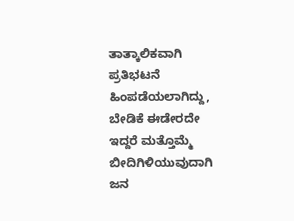ತಾತ್ಕಾಲಿಕವಾಗಿ ಪ್ರತಿಭಟನೆ ಹಿಂಪಡೆಯಲಾಗಿದ್ದು, ಬೇಡಿಕೆ ಈಡೇರದೇ ಇದ್ದರೆ ಮತ್ತೊಮ್ಮೆ ಬೀದಿಗಿಳಿಯುವುದಾಗಿ ಜನ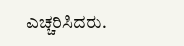ಎಚ್ಚರಿಸಿದರು.